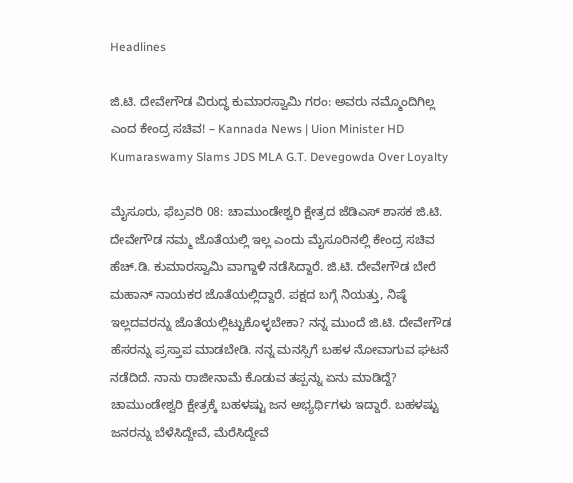Headlines

ಜಿ.ಟಿ. ದೇವೇಗೌಡ ವಿರುದ್ಧ ಕುಮಾರಸ್ವಾಮಿ ಗರಂ: ಅವರು ನಮ್ಮೊಂದಿಗಿಲ್ಲ ಎಂದ ಕೇಂದ್ರ ಸಚಿವ! – Kannada News | Uion Minister HD Kumaraswamy Slams JDS MLA G.T. Devegowda Over Loyalty

ಮೈಸೂರು, ಫೆಬ್ರವರಿ 08: ಚಾಮುಂಡೇಶ್ವರಿ ಕ್ಷೇತ್ರದ ಜೆಡಿಎಸ್ ಶಾಸಕ ಜಿ.ಟಿ. ದೇವೇಗೌಡ ನಮ್ಮ ಜೊತೆಯಲ್ಲಿ ಇಲ್ಲ ಎಂದು ಮೈಸೂರಿನಲ್ಲಿ ಕೇಂದ್ರ ಸಚಿವ ಹೆಚ್.ಡಿ. ಕುಮಾರಸ್ವಾಮಿ ವಾಗ್ದಾಳಿ ನಡೆಸಿದ್ದಾರೆ. ಜಿ.ಟಿ. ದೇವೇಗೌಡ ಬೇರೆ ಮಹಾನ್ ನಾಯಕರ ಜೊತೆಯಲ್ಲಿದ್ದಾರೆ. ಪಕ್ಷದ ಬಗ್ಗೆ ನಿಯತ್ತು, ನಿಷ್ಠೆ ಇಲ್ಲದವರನ್ನು ಜೊತೆಯಲ್ಲಿಟ್ಟುಕೊಳ್ಳಬೇಕಾ? ನನ್ನ ಮುಂದೆ ಜಿ.ಟಿ. ದೇವೇಗೌಡ ಹೆಸರನ್ನು ಪ್ರಸ್ತಾಪ ಮಾಡಬೇಡಿ. ನನ್ನ ಮನಸ್ಸಿಗೆ ಬಹಳ ನೋವಾಗುವ ಘಟನೆ ನಡೆದಿದೆ. ನಾನು ರಾಜೀನಾಮೆ ಕೊಡುವ ತಪ್ಪನ್ನು ಏನು ಮಾಡಿದ್ದೆ? ಚಾಮುಂಡೇಶ್ವರಿ ಕ್ಷೇತ್ರಕ್ಕೆ ಬಹಳಷ್ಟು ಜನ ಅಭ್ಯರ್ಥಿಗಳು ಇದ್ದಾರೆ. ಬಹಳಷ್ಟು ಜನರನ್ನು ಬೆಳೆಸಿದ್ದೇವೆ, ಮೆರೆಸಿದ್ದೇವೆ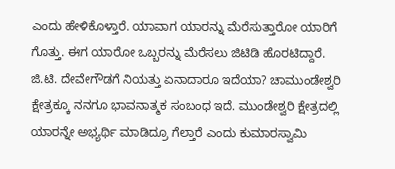ಎಂದು ಹೇಳಿಕೊಳ್ತಾರೆ. ಯಾವಾಗ ಯಾರನ್ನು ಮೆರೆಸುತ್ತಾರೋ ಯಾರಿಗೆ ಗೊತ್ತು. ಈಗ ಯಾರೋ ಒಬ್ಬರನ್ನು ಮೆರೆಸಲು ಜಿಟಿಡಿ ಹೊರಟಿದ್ದಾರೆ. ಜಿ.ಟಿ. ದೇವೇಗೌಡಗೆ ನಿಯತ್ತು ಏನಾದಾರೂ ಇದೆಯಾ? ಚಾಮುಂಡೇಶ್ವರಿ ಕ್ಷೇತ್ರಕ್ಕೂ ನನಗೂ ಭಾವನಾತ್ಮಕ ಸಂಬಂಧ ಇದೆ. ಮುಂಡೇಶ್ವರಿ ಕ್ಷೇತ್ರದಲ್ಲಿ ಯಾರನ್ನೇ ಅಭ್ಯರ್ಥಿ ಮಾಡಿದ್ರೂ ಗೆಲ್ತಾರೆ ಎಂದು ಕುಮಾರಸ್ವಾಮಿ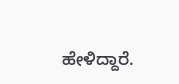ಹೇಳಿದ್ದಾರೆ.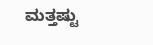ಮತ್ತಷ್ಟು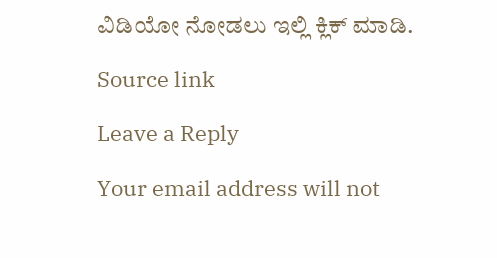ವಿಡಿಯೋ ನೋಡಲು ಇಲ್ಲಿ ಕ್ಲಿಕ್ ಮಾಡಿ.

Source link

Leave a Reply

Your email address will not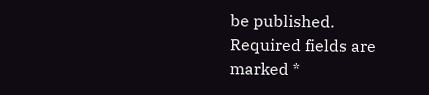be published. Required fields are marked *